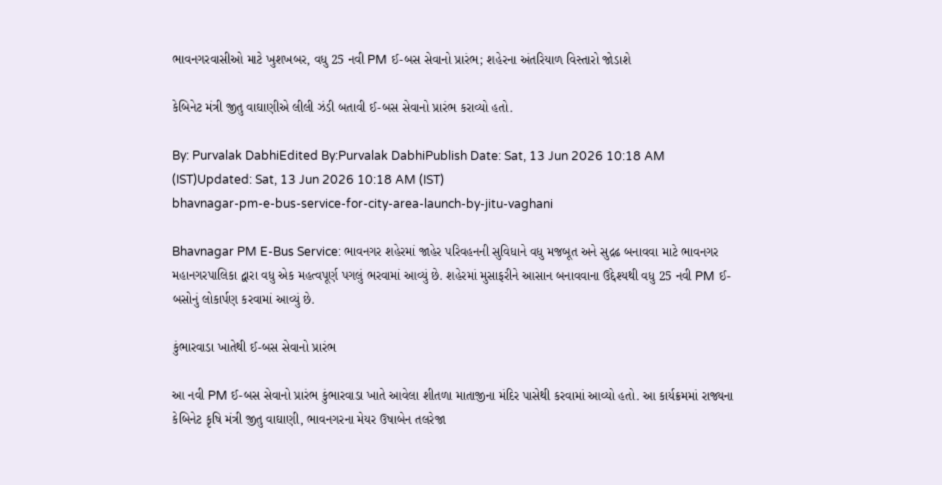ભાવનગરવાસીઓ માટે ખુશખબર, વધુ 25 નવી PM ઈ-બસ સેવાનો પ્રારંભ; શહેરના અંતરિયાળ વિસ્તારો જોડાશે

કેબિનેટ મંત્રી જીતુ વાઘાણીએ લીલી ઝંડી બતાવી ઈ-બસ સેવાનો પ્રારંભ કરાવ્યો હતો.

By: Purvalak DabhiEdited By:Purvalak DabhiPublish Date: Sat, 13 Jun 2026 10:18 AM (IST)Updated: Sat, 13 Jun 2026 10:18 AM (IST)
bhavnagar-pm-e-bus-service-for-city-area-launch-by-jitu-vaghani

Bhavnagar PM E-Bus Service: ભાવનગર શહેરમાં જાહેર પરિવહનની સુવિધાને વધુ મજબૂત અને સુદ્રઢ બનાવવા માટે ભાવનગર મહાનગરપાલિકા દ્વારા વધુ એક મહત્વપૂર્ણ પગલું ભરવામાં આવ્યું છે. શહેરમાં મુસાફરીને આસાન બનાવવાના ઉદ્દેશ્યથી વધુ 25 નવી PM ઈ-બસોનું લોકાર્પણ કરવામાં આવ્યું છે.

કુંભારવાડા ખાતેથી ઈ-બસ સેવાનો પ્રારંભ

આ નવી PM ઈ-બસ સેવાનો પ્રારંભ કુંભારવાડા ખાતે આવેલા શીતળા માતાજીના મંદિર પાસેથી કરવામાં આવ્યો હતો. આ કાર્યક્રમમાં રાજ્યના કેબિનેટ કૃષિ મંત્રી જીતુ વાઘાણી, ભાવનગરના મેયર ઉષાબેન તલરેજા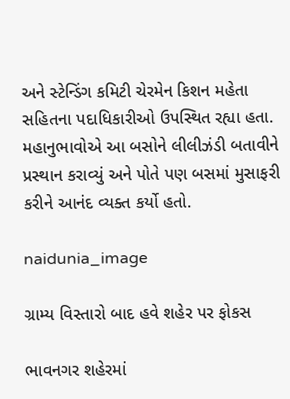અને સ્ટેન્ડિંગ કમિટી ચેરમેન કિશન મહેતા સહિતના પદાધિકારીઓ ઉપસ્થિત રહ્યા હતા. મહાનુભાવોએ આ બસોને લીલીઝંડી બતાવીને પ્રસ્થાન કરાવ્યું અને પોતે પણ બસમાં મુસાફરી કરીને આનંદ વ્યક્ત કર્યો હતો.

naidunia_image

ગ્રામ્ય વિસ્તારો બાદ હવે શહેર પર ફોકસ

ભાવનગર શહેરમાં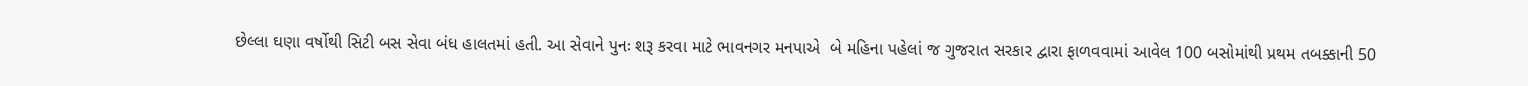છેલ્લા ઘણા વર્ષોથી સિટી બસ સેવા બંધ હાલતમાં હતી. આ સેવાને પુનઃ શરૂ કરવા માટે ભાવનગર મનપાએ  બે મહિના પહેલાં જ ગુજરાત સરકાર દ્વારા ફાળવવામાં આવેલ 100 બસોમાંથી પ્રથમ તબક્કાની 50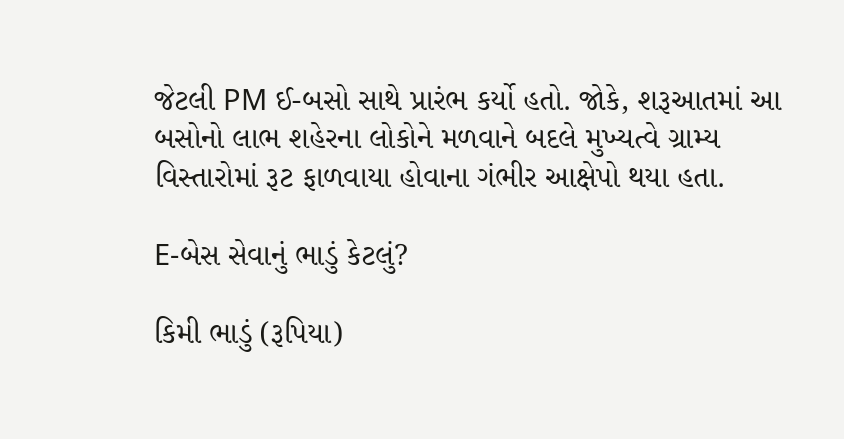જેટલી PM ઈ-બસો સાથે પ્રારંભ કર્યો હતો. જોકે, શરૂઆતમાં આ બસોનો લાભ શહેરના લોકોને મળવાને બદલે મુખ્યત્વે ગ્રામ્ય વિસ્તારોમાં રૂટ ફાળવાયા હોવાના ગંભીર આક્ષેપો થયા હતા.

E-બેસ સેવાનું ભાડું કેટલું?

કિમી ભાડું (રૂપિયા)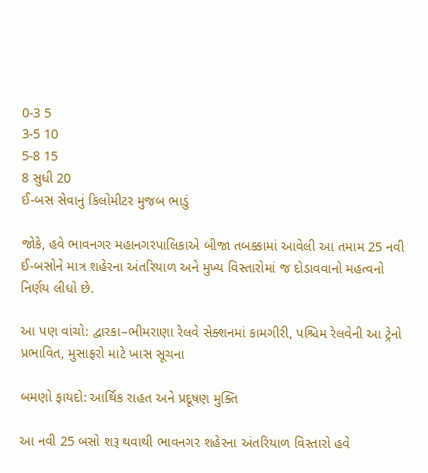0-3 5
3-5 10
5-8 15
8 સુધી 20
ઈ-બસ સેવાનું કિલોમીટર મુજબ ભાડું

જોકે, હવે ભાવનગર મહાનગરપાલિકાએ બીજા તબક્કામાં આવેલી આ તમામ 25 નવી ઈ-બસોને માત્ર શહેરના અંતરિયાળ અને મુખ્ય વિસ્તારોમાં જ દોડાવવાનો મહત્વનો નિર્ણય લીધો છે.

આ પણ વાંચો: દ્વારકા–ભીમરાણા રેલવે સેક્શનમાં કામગીરી, પશ્ચિમ રેલવેની આ ટ્રેનો પ્રભાવિત, મુસાફરો માટે ખાસ સૂચના

બમણો ફાયદો: આર્થિક રાહત અને પ્રદૂષણ મુક્તિ

આ નવી 25 બસો શરૂ થવાથી ભાવનગર શહેરના અંતરિયાળ વિસ્તારો હવે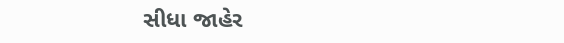સીધા જાહેર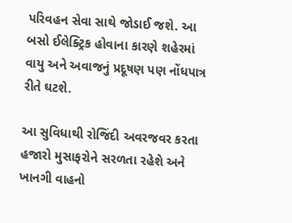પરિવહન સેવા સાથે જોડાઈ જશે. આ બસો ઈલેક્ટ્રિક હોવાના કારણે શહેરમાં વાયુ અને અવાજનું પ્રદૂષણ પણ નોંધપાત્ર રીતે ઘટશે.

આ સુવિધાથી રોજિંદી અવરજવર કરતા હજારો મુસાફરોને સરળતા રહેશે અને ખાનગી વાહનો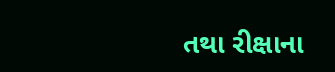તથા રીક્ષાના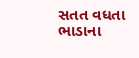સતત વધતા ભાડાના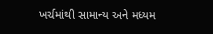ખર્ચમાંથી સામાન્ય અને મધ્યમ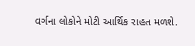વર્ગના લોકોને મોટી આર્થિક રાહત મળશે.